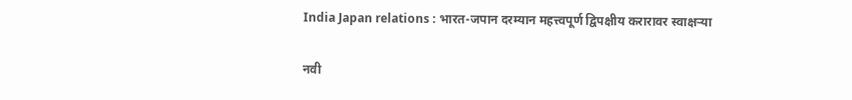India Japan relations : भारत-जपान दरम्यान महत्त्वपूर्ण द्विपक्षीय करारावर स्वाक्षऱ्या

नवी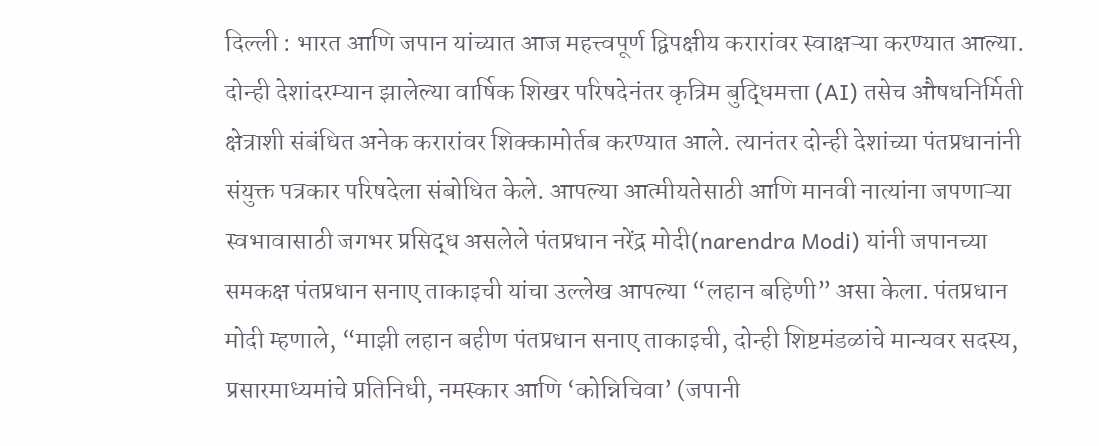दिल्ली : भारत आणि जपान यांच्यात आज महत्त्वपूर्ण द्विपक्षीय करारांवर स्वाक्षऱ्या करण्यात आल्या. दोन्ही देशांदरम्यान झालेल्या वार्षिक शिखर परिषदेनंतर कृत्रिम बुद्धिमत्ता (AI) तसेच औषधनिर्मिती क्षेत्राशी संबंधित अनेक करारांवर शिक्कामोर्तब करण्यात आले. त्यानंतर दोन्ही देशांच्या पंतप्रधानांनी संयुक्त पत्रकार परिषदेला संबोधित केले. आपल्या आत्मीयतेसाठी आणि मानवी नात्यांना जपणाऱ्या स्वभावासाठी जगभर प्रसिद्ध असलेले पंतप्रधान नरेंद्र मोदी(narendra Modi) यांनी जपानच्या समकक्ष पंतप्रधान सनाए ताकाइची यांचा उल्लेख आपल्या “लहान बहिणी” असा केला. पंतप्रधान मोदी म्हणाले, “माझी लहान बहीण पंतप्रधान सनाए ताकाइची, दोन्ही शिष्टमंडळांचे मान्यवर सदस्य, प्रसारमाध्यमांचे प्रतिनिधी, नमस्कार आणि ‘कोन्निचिवा’ (जपानी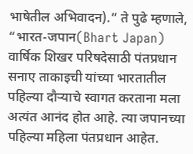भाषेतील अभिवादन).” ते पुढे म्हणाले, “भारत-जपान(Bhart Japan) वार्षिक शिखर परिषदेसाठी पंतप्रधान सनाए ताकाइची यांच्या भारतातील पहिल्या दौऱ्याचे स्वागत करताना मला अत्यंत आनंद होत आहे. त्या जपानच्या पहिल्या महिला पंतप्रधान आहेत.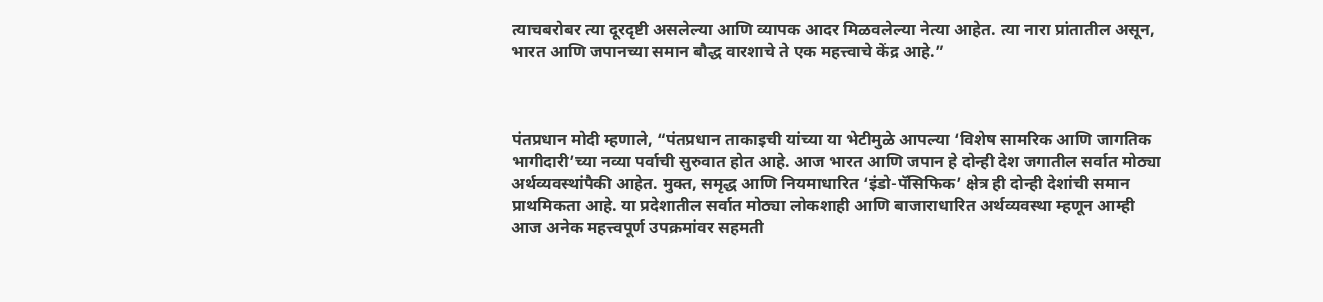त्याचबरोबर त्या दूरदृष्टी असलेल्या आणि व्यापक आदर मिळवलेल्या नेत्या आहेत. त्या नारा प्रांतातील असून, भारत आणि जपानच्या समान बौद्ध वारशाचे ते एक महत्त्वाचे केंद्र आहे.”



पंतप्रधान मोदी म्हणाले, “पंतप्रधान ताकाइची यांच्या या भेटीमुळे आपल्या ‘विशेष सामरिक आणि जागतिक भागीदारी’च्या नव्या पर्वाची सुरुवात होत आहे. आज भारत आणि जपान हे दोन्ही देश जगातील सर्वात मोठ्या अर्थव्यवस्थांपैकी आहेत. मुक्त, समृद्ध आणि नियमाधारित ‘इंडो-पॅसिफिक’ क्षेत्र ही दोन्ही देशांची समान प्राथमिकता आहे. या प्रदेशातील सर्वात मोठ्या लोकशाही आणि बाजाराधारित अर्थव्यवस्था म्हणून आम्ही आज अनेक महत्त्वपूर्ण उपक्रमांवर सहमती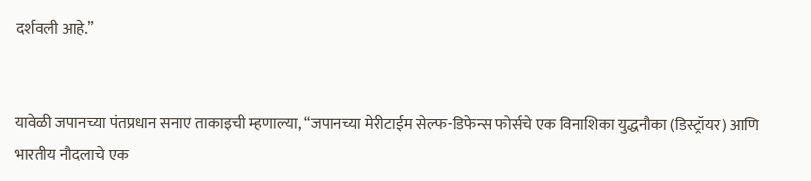दर्शवली आहे.”


यावेळी जपानच्या पंतप्रधान सनाए ताकाइची म्हणाल्या, “जपानच्या मेरीटाईम सेल्फ-डिफेन्स फोर्सचे एक विनाशिका युद्धनौका (डिस्ट्रॉयर) आणि भारतीय नौदलाचे एक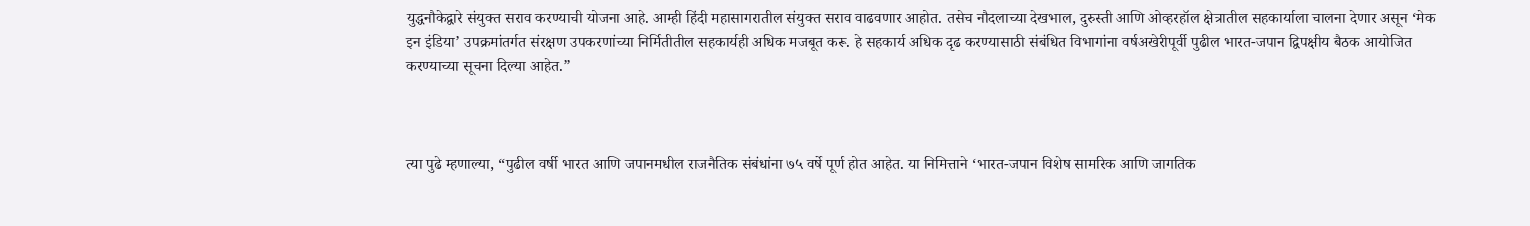युद्धनौकेद्वारे संयुक्त सराव करण्याची योजना आहे. आम्ही हिंदी महासागरातील संयुक्त सराव वाढवणार आहोत. तसेच नौदलाच्या देखभाल, दुरुस्ती आणि ओव्हरहॉल क्षेत्रातील सहकार्याला चालना देणार असून ‘मेक इन इंडिया’ उपक्रमांतर्गत संरक्षण उपकरणांच्या निर्मितीतील सहकार्यही अधिक मजबूत करू. हे सहकार्य अधिक दृढ करण्यासाठी संबंधित विभागांना वर्षअखेरीपूर्वी पुढील भारत-जपान द्विपक्षीय बैठक आयोजित करण्याच्या सूचना दिल्या आहेत.”



त्या पुढे म्हणाल्या, “पुढील वर्षी भारत आणि जपानमधील राजनैतिक संबंधांना ७५ वर्षे पूर्ण होत आहेत. या निमित्ताने ‘भारत-जपान विशेष सामरिक आणि जागतिक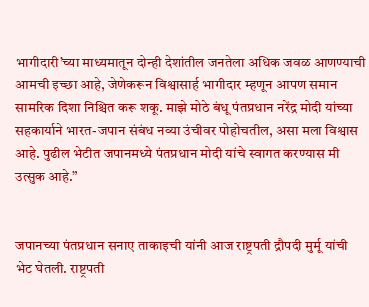भागीदारी’च्या माध्यमातून दोन्ही देशांतील जनतेला अधिक जवळ आणण्याची आमची इच्छा आहे, जेणेकरून विश्वासार्ह भागीदार म्हणून आपण समान सामरिक दिशा निश्चित करू शकू. माझे मोठे बंधू पंतप्रधान नरेंद्र मोदी यांच्या सहकार्याने भारत-जपान संबंध नव्या उंचीवर पोहोचतील, असा मला विश्वास आहे. पुढील भेटीत जपानमध्ये पंतप्रधान मोदी यांचे स्वागत करण्यास मी उत्सुक आहे.”


जपानच्या पंतप्रधान सनाए ताकाइची यांनी आज राष्ट्रपती द्रौपदी मुर्मू यांची भेट घेतली. राष्ट्रपती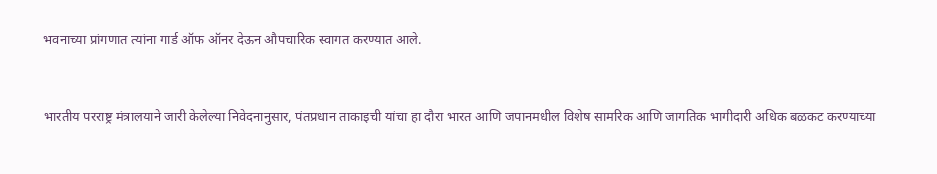भवनाच्या प्रांगणात त्यांना गार्ड ऑफ ऑनर देऊन औपचारिक स्वागत करण्यात आले.


भारतीय परराष्ट्र मंत्रालयाने जारी केलेल्या निवेदनानुसार, पंतप्रधान ताकाइची यांचा हा दौरा भारत आणि जपानमधील विशेष सामरिक आणि जागतिक भागीदारी अधिक बळकट करण्याच्या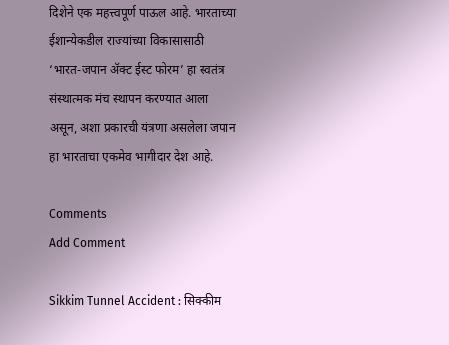दिशेने एक महत्त्वपूर्ण पाऊल आहे. भारताच्या ईशान्येकडील राज्यांच्या विकासासाठी ‘भारत-जपान ॲक्ट ईस्ट फोरम’ हा स्वतंत्र संस्थात्मक मंच स्थापन करण्यात आला असून, अशा प्रकारची यंत्रणा असलेला जपान हा भारताचा एकमेव भागीदार देश आहे.

Comments
Add Comment

Sikkim Tunnel Accident : सिक्कीम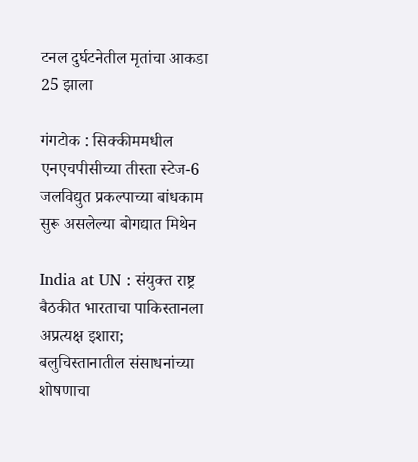टनल दुर्घटनेतील मृतांचा आकडा 25 झाला

गंगटोक : सिक्कीममधील एनएचपीसीच्या तीस्ता स्टेज-6 जलविद्युत प्रकल्पाच्या बांधकाम सुरू असलेल्या बोगद्यात मिथेन

India at UN : संयुक्त राष्ट्र बैठकीत भारताचा पाकिस्तानला अप्रत्यक्ष इशारा; बलुचिस्तानातील संसाधनांच्या शोषणाचा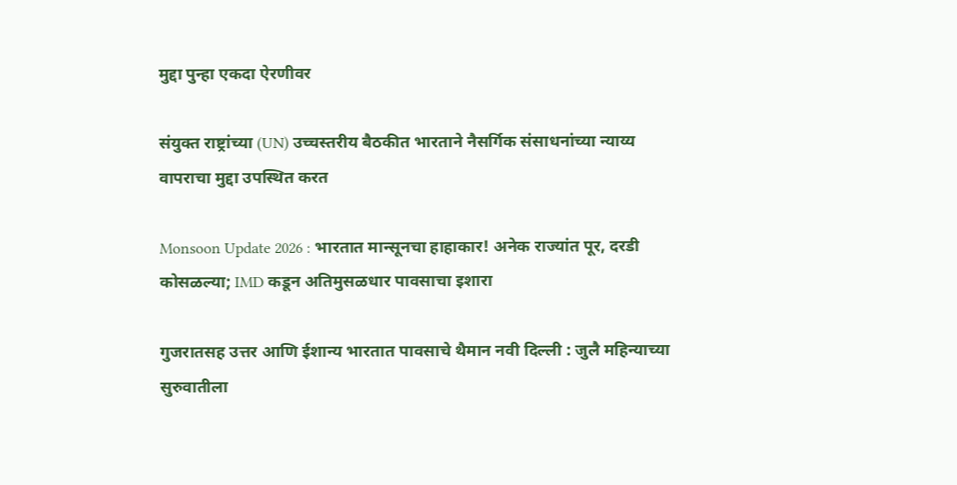मुद्दा पुन्हा एकदा ऐरणीवर

संयुक्त राष्ट्रांच्या (UN) उच्चस्तरीय बैठकीत भारताने नैसर्गिक संसाधनांच्या न्याय्य वापराचा मुद्दा उपस्थित करत

Monsoon Update 2026 : भारतात मान्सूनचा हाहाकार! अनेक राज्यांत पूर, दरडी कोसळल्या; IMD कडून अतिमुसळधार पावसाचा इशारा

गुजरातसह उत्तर आणि ईशान्य भारतात पावसाचे थैमान नवी दिल्ली : जुलै महिन्याच्या सुरुवातीला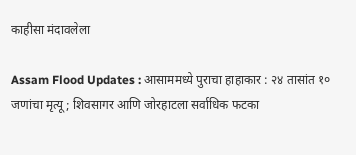काहीसा मंदावलेला

Assam Flood Updates : आसाममध्ये पुराचा हाहाकार : २४ तासांत १० जणांचा मृत्यू; शिवसागर आणि जोरहाटला सर्वाधिक फटका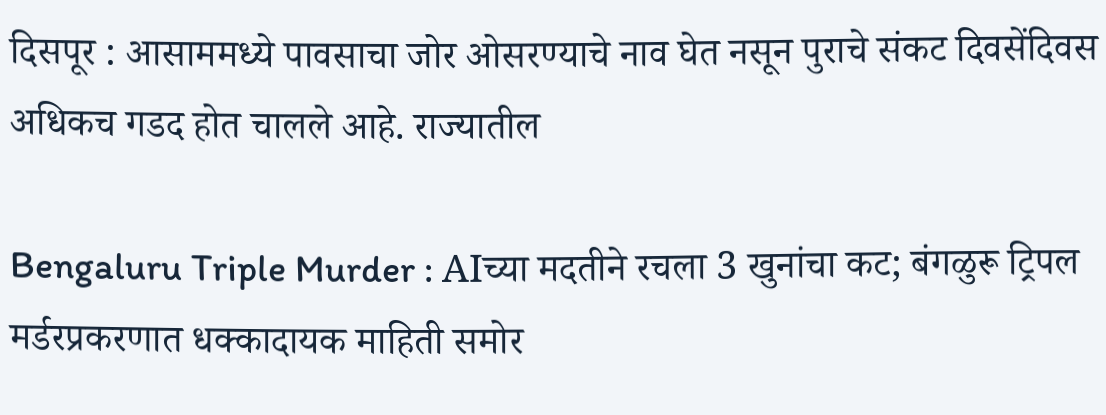दिसपूर : आसाममध्ये पावसाचा जोर ओसरण्याचे नाव घेत नसून पुराचे संकट दिवसेंदिवस अधिकच गडद होत चालले आहे. राज्यातील

Bengaluru Triple Murder : AIच्या मदतीने रचला 3 खुनांचा कट; बंगळुरू ट्रिपल मर्डरप्रकरणात धक्कादायक माहिती समोर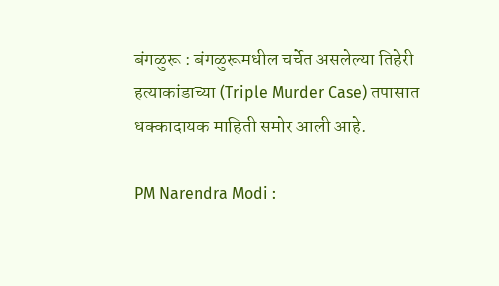बंगळुरू : बंगळुरूमधील चर्चेत असलेल्या तिहेरी हत्याकांडाच्या (Triple Murder Case) तपासात धक्कादायक माहिती समोर आली आहे.

PM Narendra Modi :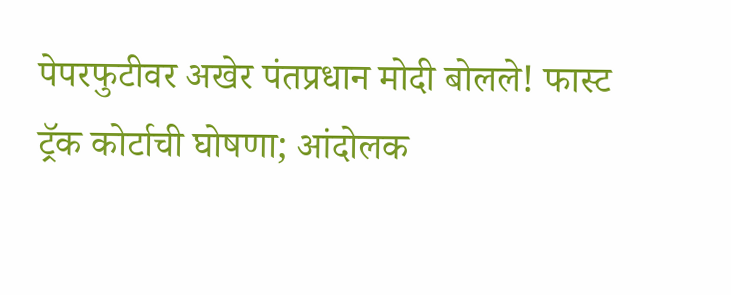पेपरफुटीवर अखेर पंतप्रधान मोदी बोलले! फास्ट ट्रॅक कोर्टाची घोषणा; आंदोलक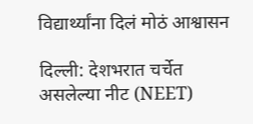विद्यार्थ्यांना दिलं मोठं आश्वासन

दिल्ली: देशभरात चर्चेत असलेल्या नीट (NEET)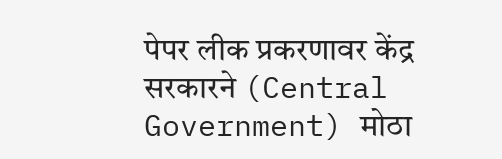पेपर लीक प्रकरणावर केंद्र सरकारने (Central Government) मोठा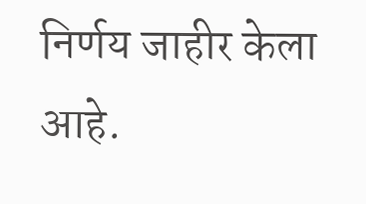निर्णय जाहीर केला आहे.